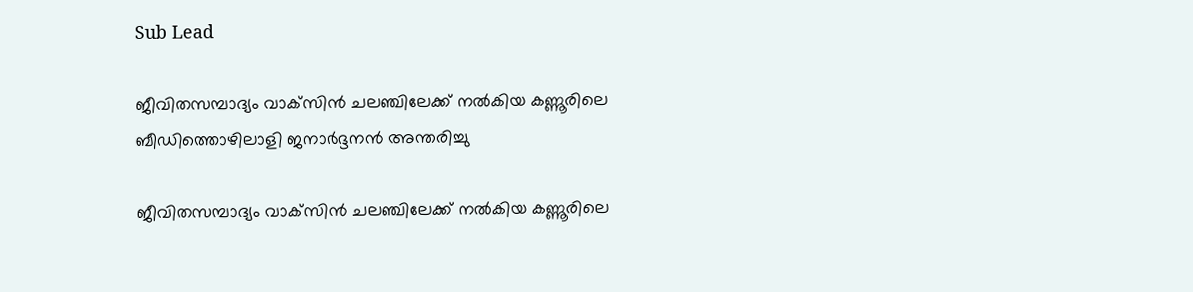Sub Lead

ജീവിതസമ്പാദ്യം വാക്‌സിന്‍ ചലഞ്ചിലേക്ക് നല്‍കിയ കണ്ണൂരിലെ ബീഡിത്തൊഴിലാളി ജനാര്‍ദ്ദനന്‍ അന്തരിച്ചു

ജീവിതസമ്പാദ്യം വാക്‌സിന്‍ ചലഞ്ചിലേക്ക് നല്‍കിയ കണ്ണൂരിലെ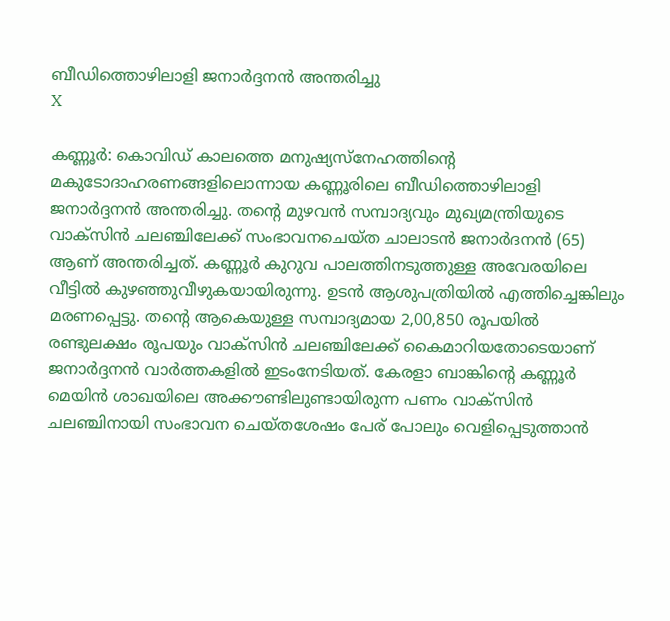ബീഡിത്തൊഴിലാളി ജനാര്‍ദ്ദനന്‍ അന്തരിച്ചു
X

കണ്ണൂര്‍: കൊവിഡ് കാലത്തെ മനുഷ്യസ്‌നേഹത്തിന്റെ മകുടോദാഹരണങ്ങളിലൊന്നായ കണ്ണൂരിലെ ബീഡിത്തൊഴിലാളി ജനാര്‍ദ്ദനന്‍ അന്തരിച്ചു. തന്റെ മുഴവന്‍ സമ്പാദ്യവും മുഖ്യമന്ത്രിയുടെ വാക്‌സിന്‍ ചലഞ്ചിലേക്ക് സംഭാവനചെയ്ത ചാലാടന്‍ ജനാര്‍ദനന്‍ (65) ആണ് അന്തരിച്ചത്. കണ്ണൂര്‍ കുറുവ പാലത്തിനടുത്തുള്ള അവേരയിലെ വീട്ടില്‍ കുഴഞ്ഞുവീഴുകയായിരുന്നു. ഉടന്‍ ആശുപത്രിയില്‍ എത്തിച്ചെങ്കിലും മരണപ്പെട്ടു. തന്റെ ആകെയുള്ള സമ്പാദ്യമായ 2,00,850 രൂപയില്‍ രണ്ടുലക്ഷം രൂപയും വാക്‌സിന്‍ ചലഞ്ചിലേക്ക് കൈമാറിയതോടെയാണ് ജനാര്‍ദ്ദനന്‍ വാര്‍ത്തകളില്‍ ഇടംനേടിയത്. കേരളാ ബാങ്കിന്റെ കണ്ണൂര്‍ മെയിന്‍ ശാഖയിലെ അക്കൗണ്ടിലുണ്ടായിരുന്ന പണം വാക്‌സിന്‍ ചലഞ്ചിനായി സംഭാവന ചെയ്തശേഷം പേര് പോലും വെളിപ്പെടുത്താന്‍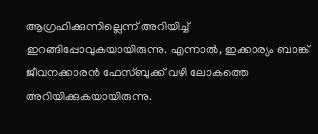ആഗ്രഹിക്കുന്നില്ലെന്ന് അറിയിച്ച് ഇറങ്ങിപ്പോവുകയായിരുന്നു. എന്നാല്‍, ഇക്കാര്യം ബാങ്ക് ജീവനക്കാരന്‍ ഫേസ്ബുക്ക് വഴി ലോകത്തെ അറിയിക്കുകയായിരുന്നു.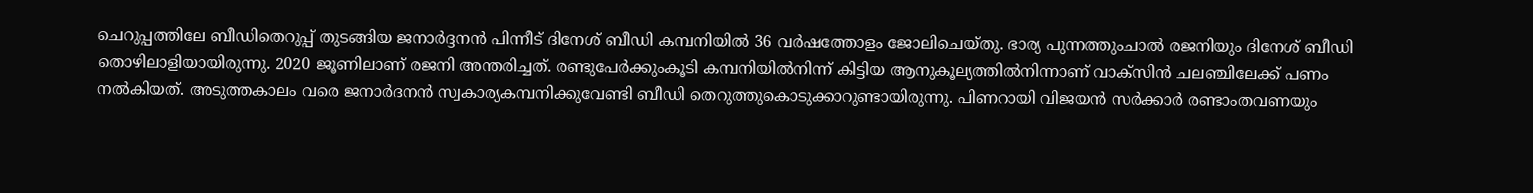ചെറുപ്പത്തിലേ ബീഡിതെറുപ്പ് തുടങ്ങിയ ജനാര്‍ദ്ദനന്‍ പിന്നീട് ദിനേശ് ബീഡി കമ്പനിയില്‍ 36 വര്‍ഷത്തോളം ജോലിചെയ്തു. ഭാര്യ പുന്നത്തുംചാല്‍ രജനിയും ദിനേശ് ബീഡി തൊഴിലാളിയായിരുന്നു. 2020 ജൂണിലാണ് രജനി അന്തരിച്ചത്. രണ്ടുപേര്‍ക്കുംകൂടി കമ്പനിയില്‍നിന്ന് കിട്ടിയ ആനുകൂല്യത്തില്‍നിന്നാണ് വാക്‌സിന്‍ ചലഞ്ചിലേക്ക് പണം നല്‍കിയത്. അടുത്തകാലം വരെ ജനാര്‍ദനന്‍ സ്വകാര്യകമ്പനിക്കുവേണ്ടി ബീഡി തെറുത്തുകൊടുക്കാറുണ്ടായിരുന്നു. പിണറായി വിജയന്‍ സര്‍ക്കാര്‍ രണ്ടാംതവണയും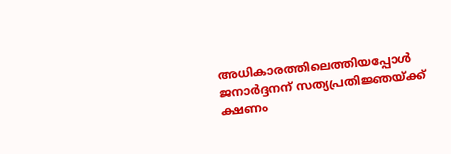അധികാരത്തിലെത്തിയപ്പോള്‍ ജനാര്‍ദ്ദനന് സത്യപ്രതിജ്ഞയ്ക്ക് ക്ഷണം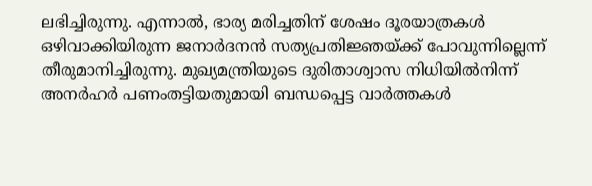ലഭിച്ചിരുന്നു. എന്നാല്‍, ഭാര്യ മരിച്ചതിന് ശേഷം ദൂരയാത്രകള്‍ ഒഴിവാക്കിയിരുന്ന ജനാര്‍ദനന്‍ സത്യപ്രതിജ്ഞയ്ക്ക് പോവുന്നില്ലെന്ന് തീരുമാനിച്ചിരുന്നു. മുഖ്യമന്ത്രിയുടെ ദുരിതാശ്വാസ നിധിയില്‍നിന്ന് അനര്‍ഹര്‍ പണംതട്ടിയതുമായി ബന്ധപ്പെട്ട വാര്‍ത്തകള്‍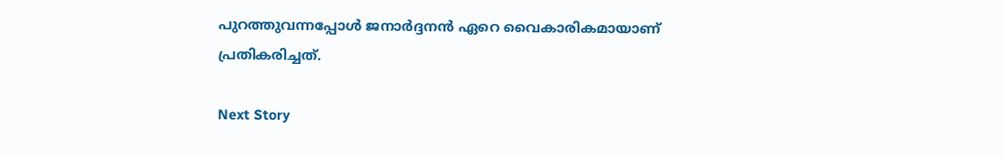പുറത്തുവന്നപ്പോള്‍ ജനാര്‍ദ്ദനന്‍ ഏറെ വൈകാരികമായാണ് പ്രതികരിച്ചത്.

Next Story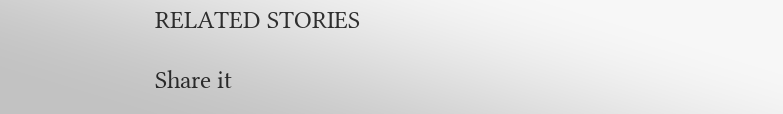RELATED STORIES

Share it